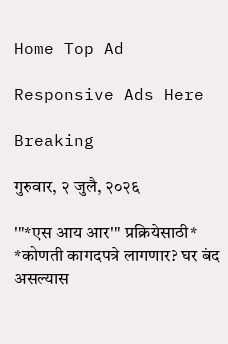Home Top Ad

Responsive Ads Here

Breaking

गुरुवार, २ जुलै, २०२६

'"*एस आय आर'" प्रक्रियेसाठी* *कोणती कागदपत्रे लागणार? घर बंद असल्यास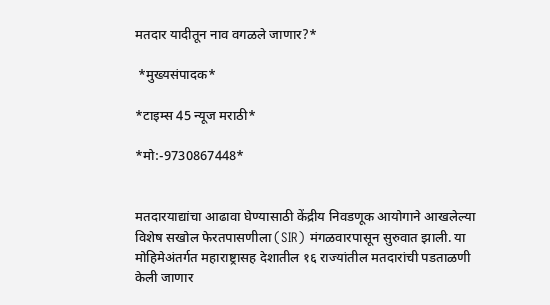मतदार यादीतून नाव वगळले जाणार?*

 *मुख्यसंपादक*

*टाइम्स 45 न्यूज मराठी*

*मो:-9730867448*


मतदारयाद्यांचा आढावा घेण्यासाठी केंद्रीय निवडणूक आयोगाने आखलेल्या विशेष सखोल फेरतपासणीला (SIR) मंगळवारपासून सुरुवात झाली. या मोहिमेअंतर्गत महाराष्ट्रासह देशातील १६ राज्यांतील मतदारांची पडताळणी केली जाणार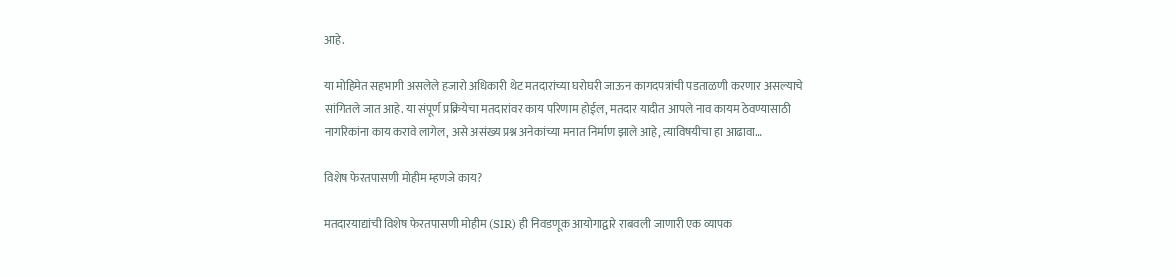आहे.

या मोहिमेत सहभागी असलेले हजारो अधिकारी थेट मतदारांच्या घरोघरी जाऊन कागदपत्रांची पडताळणी करणार असल्याचे सांगितले जात आहे. या संपूर्ण प्रक्रियेचा मतदारांवर काय परिणाम होईल, मतदार यादीत आपले नाव कायम ठेवण्यासाठी नागरिकांना काय करावे लागेल, असे असंख्य प्रश्न अनेकांच्या मनात निर्माण झाले आहे, त्याविषयीचा हा आढावा…

विशेष फेरतपासणी मोहीम म्हणजे काय?

मतदारयाद्यांची विशेष फेरतपासणी मोहीम (SIR) ही निवडणूक आयोगाद्वारे राबवली जाणारी एक व्यापक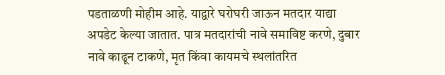पडताळणी मोहीम आहे. याद्वारे घरोघरी जाऊन मतदार याद्या अपडेट केल्या जातात. पात्र मतदारांची नावे समाविष्ट करणे, दुबार नावे काढून टाकणे, मृत किंवा कायमचे स्थलांतरित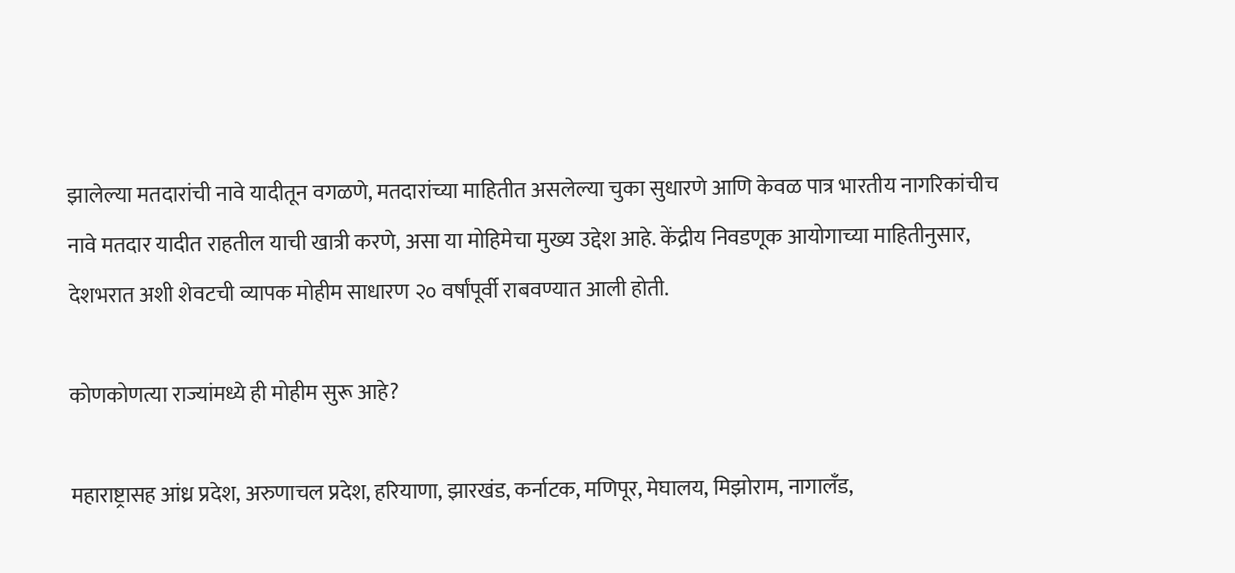झालेल्या मतदारांची नावे यादीतून वगळणे, मतदारांच्या माहितीत असलेल्या चुका सुधारणे आणि केवळ पात्र भारतीय नागरिकांचीच नावे मतदार यादीत राहतील याची खात्री करणे, असा या मोहिमेचा मुख्य उद्देश आहे. केंद्रीय निवडणूक आयोगाच्या माहितीनुसार, देशभरात अशी शेवटची व्यापक मोहीम साधारण २० वर्षांपूर्वी राबवण्यात आली होती.

कोणकोणत्या राज्यांमध्ये ही मोहीम सुरू आहे?

महाराष्ट्रासह आंध्र प्रदेश, अरुणाचल प्रदेश, हरियाणा, झारखंड, कर्नाटक, मणिपूर, मेघालय, मिझोराम, नागालँड,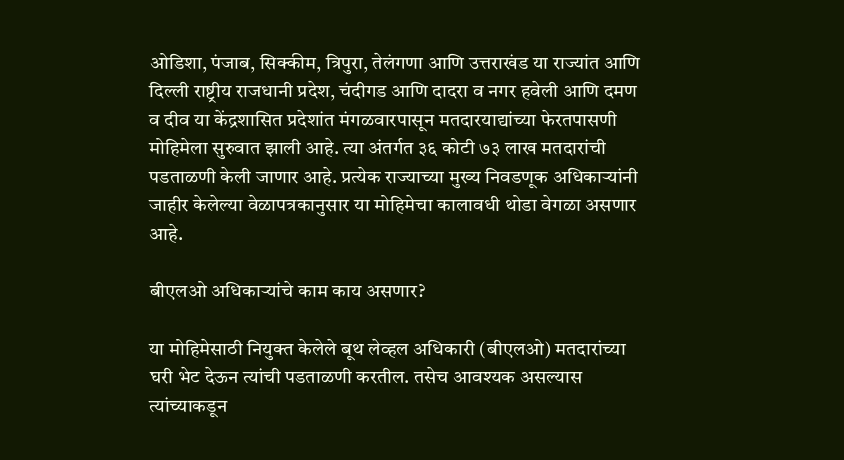ओडिशा, पंजाब, सिक्कीम, त्रिपुरा, तेलंगणा आणि उत्तराखंड या राज्यांत आणि दिल्ली राष्ट्रीय राजधानी प्रदेश, चंदीगड आणि दादरा व नगर हवेली आणि दमण व दीव या केंद्रशासित प्रदेशांत मंगळवारपासून मतदारयाद्यांच्या फेरतपासणी मोहिमेला सुरुवात झाली आहे. त्या अंतर्गत ३६ कोटी ७३ लाख मतदारांची पडताळणी केली जाणार आहे. प्रत्येक राज्याच्या मुख्य निवडणूक अधिकाऱ्यांनी जाहीर केलेल्या वेळापत्रकानुसार या मोहिमेचा कालावधी थोडा वेगळा असणार आहे.

बीएलओ अधिकाऱ्यांचे काम काय असणार?

या मोहिमेसाठी नियुक्त केलेले बूथ लेव्हल अधिकारी (बीएलओ) मतदारांच्या घरी भेट देऊन त्यांची पडताळणी करतील. तसेच आवश्यक असल्यास त्यांच्याकडून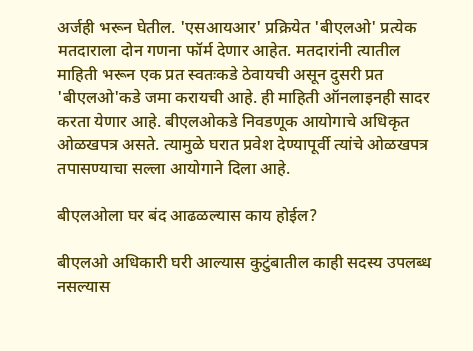अर्जही भरून घेतील. 'एसआयआर' प्रक्रियेत 'बीएलओ' प्रत्येक मतदाराला दोन गणना फॉर्म देणार आहेत. मतदारांनी त्यातील माहिती भरून एक प्रत स्वतःकडे ठेवायची असून दुसरी प्रत 'बीएलओ'कडे जमा करायची आहे. ही माहिती ऑनलाइनही सादर करता येणार आहे. बीएलओकडे निवडणूक आयोगाचे अधिकृत ओळखपत्र असते. त्यामुळे घरात प्रवेश देण्यापूर्वी त्यांचे ओळखपत्र तपासण्याचा सल्ला आयोगाने दिला आहे.

बीएलओला घर बंद आढळल्यास काय होईल?

बीएलओ अधिकारी घरी आल्यास कुटुंबातील काही सदस्य उपलब्ध नसल्यास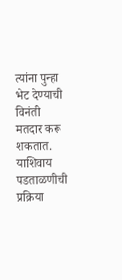त्यांना पुन्हा भेट देण्याची विनंती मतदार करू शकतात. याशिवाय पडताळणीची प्रक्रिया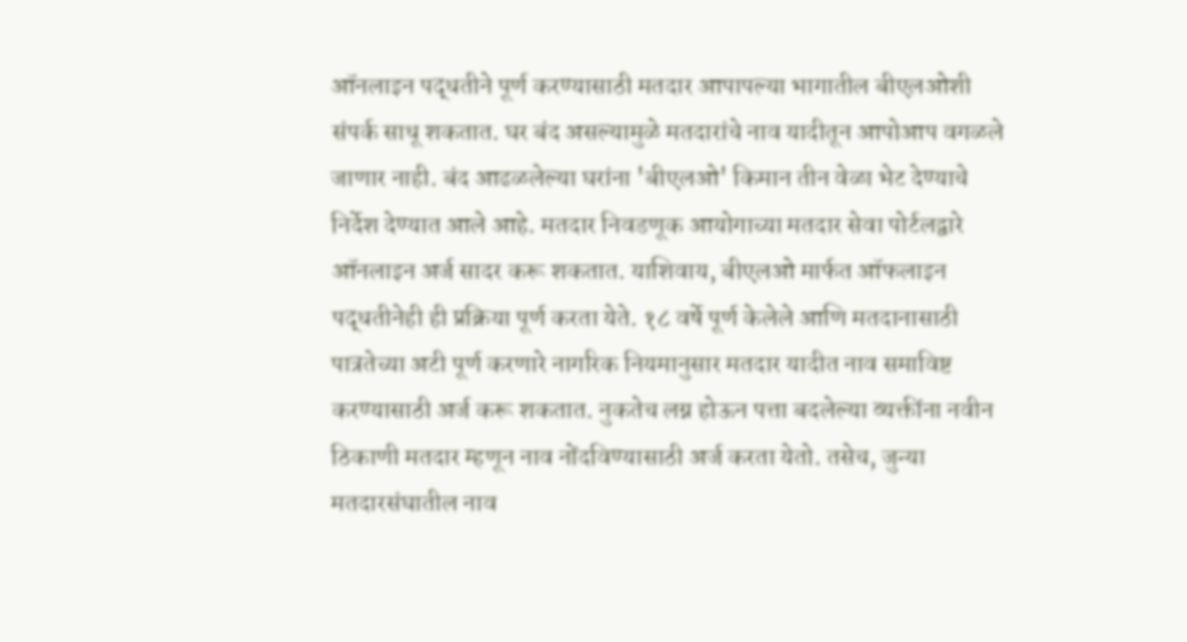ऑनलाइन पद्धतीने पूर्ण करण्यासाठी मतदार आपापल्या भागातील बीएलओशी संपर्क साधू शकतात. घर बंद असल्यामुळे मतदारांचे नाव यादीतून आपोआप वगळले जाणार नाही. बंद आढळलेल्या घरांना 'बीएलओ' किमान तीन वेळा भेट देण्याचे निर्देश देण्यात आले आहे. मतदार निवडणूक आयोगाच्या मतदार सेवा पोर्टलद्वारे ऑनलाइन अर्ज सादर करू शकतात. याशिवाय, बीएलओ मार्फत ऑफलाइन पद्धतीनेही ही प्रक्रिया पूर्ण करता येते. १८ वर्षे पूर्ण केलेले आणि मतदानासाठी पात्रतेच्या अटी पूर्ण करणारे नागरिक नियमानुसार मतदार यादीत नाव समाविष्ट करण्यासाठी अर्ज करू शकतात. नुकतेच लग्न होऊन पत्ता बदलेल्या व्यक्तींना नवीन ठिकाणी मतदार म्हणून नाव नोंदविण्यासाठी अर्ज करता येतो. तसेच, जुन्या मतदारसंघातील नाव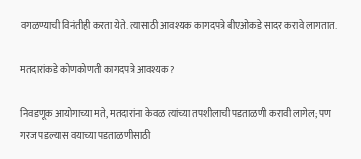वगळण्याची विनंतीही करता येते. त्यासाठी आवश्यक कागदपत्रे बीएओकडे सादर करावे लागतात.

मतदारांकडे कोणकोणती कागदपत्रे आवश्यक?

निवडणूक आयोगाच्या मते, मतदारांना केवळ त्यांच्या तपशीलाची पडताळणी करावी लागेल; पण गरज पडल्यास वयाच्या पडताळणीसाठी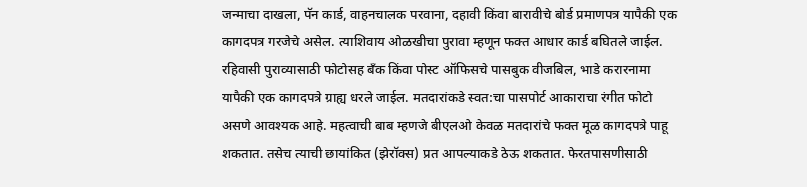जन्माचा दाखला, पॅन कार्ड, वाहनचालक परवाना, दहावी किंवा बारावीचे बोर्ड प्रमाणपत्र यापैकी एक कागदपत्र गरजेचे असेल. त्याशिवाय ओळखीचा पुरावा म्हणून फक्त आधार कार्ड बघितले जाईल. रहिवासी पुराव्यासाठी फोटोसह बँक किंवा पोस्ट ऑफिसचे पासबुक वीजबिल, भाडे करारनामा यापैकी एक कागदपत्रे ग्राह्य धरले जाईल. मतदारांकडे स्वत:चा पासपोर्ट आकाराचा रंगीत फोटो असणे आवश्यक आहे. महत्वाची बाब म्हणजे बीएलओ केवळ मतदारांचे फक्त मूळ कागदपत्रे पाहू शकतात. तसेच त्याची छायांकित (झेरॉक्स) प्रत आपल्याकडे ठेऊ शकतात. फेरतपासणीसाठी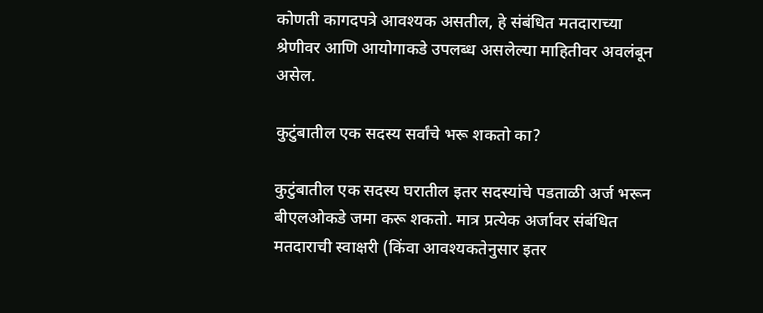कोणती कागदपत्रे आवश्यक असतील, हे संबंधित मतदाराच्या श्रेणीवर आणि आयोगाकडे उपलब्ध असलेल्या माहितीवर अवलंबून असेल.

कुटुंबातील एक सदस्य सर्वांचे भरू शकतो का?

कुटुंबातील एक सदस्य घरातील इतर सदस्यांचे पडताळी अर्ज भरून बीएलओकडे जमा करू शकतो. मात्र प्रत्येक अर्जावर संबंधित मतदाराची स्वाक्षरी (किंवा आवश्यकतेनुसार इतर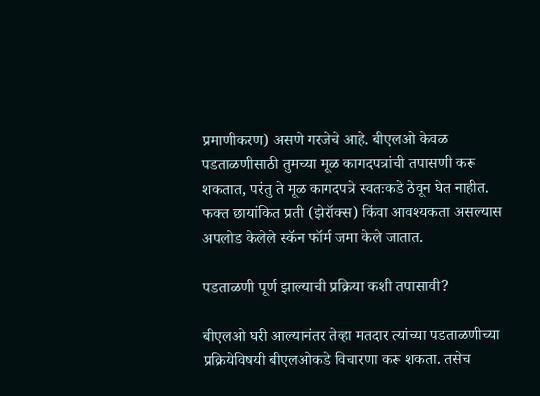प्रमाणीकरण) असणे गरजेचे आहे. बीएलओ केवळ पडताळणीसाठी तुमच्या मूळ कागदपत्रांची तपासणी करू शकतात, परंतु ते मूळ कागदपत्रे स्वतःकडे ठेवून घेत नाहीत. फक्त छायांकित प्रती (झेरॉक्स) किंवा आवश्यकता असल्यास अपलोड केलेले स्कॅन फॉर्म जमा केले जातात.

पडताळणी पूर्ण झाल्याची प्रक्रिया कशी तपासावी?

बीएलओ घरी आल्यानंतर तेव्हा मतदार त्यांच्या पडताळणीच्या प्रक्रियेविषयी बीएलओकडे विचारणा करू शकता. तसेच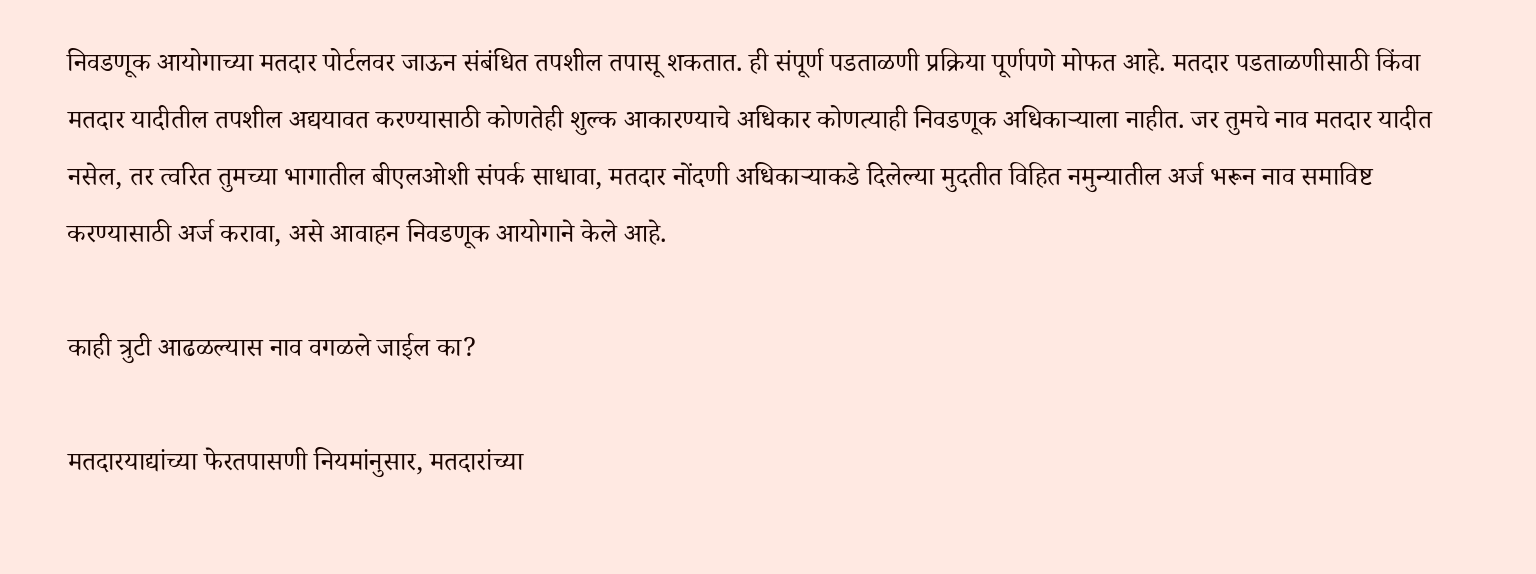निवडणूक आयोगाच्या मतदार पोर्टलवर जाऊन संबंधित तपशील तपासू शकतात. ही संपूर्ण पडताळणी प्रक्रिया पूर्णपणे मोफत आहे. मतदार पडताळणीसाठी किंवा मतदार यादीतील तपशील अद्ययावत करण्यासाठी कोणतेही शुल्क आकारण्याचे अधिकार कोणत्याही निवडणूक अधिकाऱ्याला नाहीत. जर तुमचे नाव मतदार यादीत नसेल, तर त्वरित तुमच्या भागातील बीएलओशी संपर्क साधावा, मतदार नोंदणी अधिकाऱ्याकडे दिलेल्या मुदतीत विहित नमुन्यातील अर्ज भरून नाव समाविष्ट करण्यासाठी अर्ज करावा, असे आवाहन निवडणूक आयोगाने केले आहे.

काही त्रुटी आढळल्यास नाव वगळले जाईल का?

मतदारयाद्यांच्या फेरतपासणी नियमांनुसार, मतदारांच्या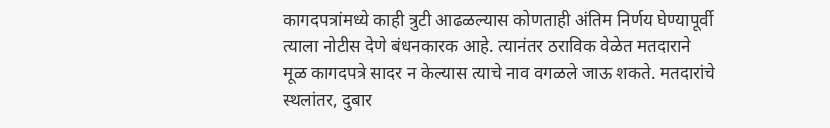कागदपत्रांमध्ये काही त्रुटी आढळल्यास कोणताही अंतिम निर्णय घेण्यापूर्वी त्याला नोटीस देणे बंधनकारक आहे. त्यानंतर ठराविक वेळेत मतदाराने मूळ कागदपत्रे सादर न केल्यास त्याचे नाव वगळले जाऊ शकते. मतदारांचे स्थलांतर, दुबार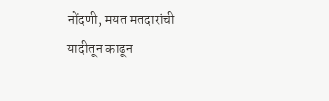नोंदणी, मयत मतदारांची यादीतून काढून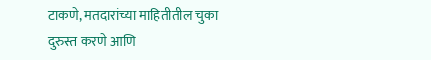टाकणे, मतदारांच्या माहितीतील चुका दुरुस्त करणे आणि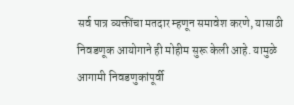सर्व पात्र व्यक्तींचा मतदार म्हणून समावेश करणे, यासाठी निवडणूक आयोगाने ही मोहीम सुरू केली आहे. यामुळे आगामी निवडणुकांपूर्वी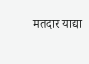मतदार याद्या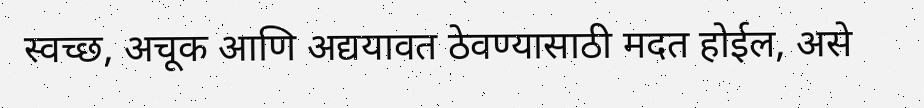स्वच्छ, अचूक आणि अद्ययावत ठेवण्यासाठी मदत होईल, असे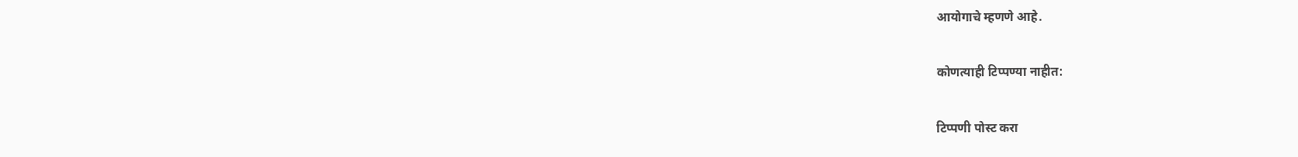आयोगाचे म्हणणे आहे.

कोणत्याही टिप्पण्‍या नाहीत:

टिप्पणी पोस्ट करा